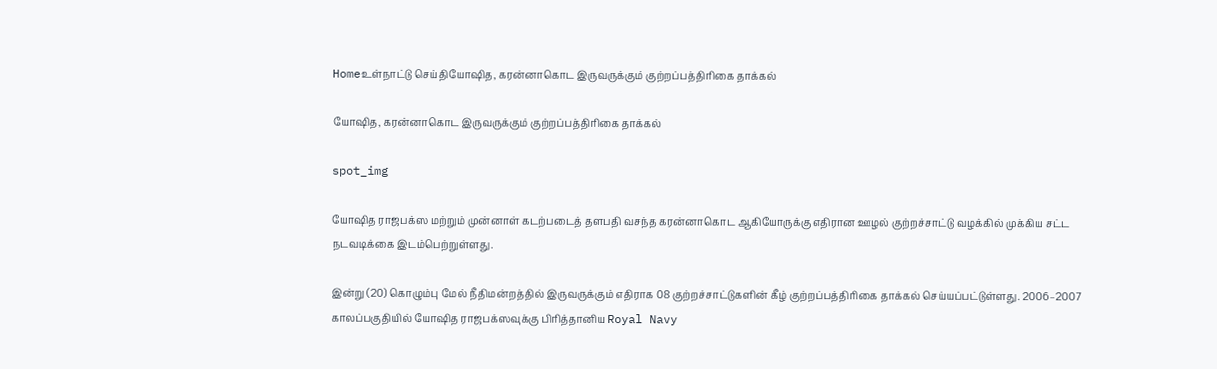Homeஉள்நாட்டு செய்தியோஷித, கரன்னாகொட இருவருக்கும் குற்றப்பத்திரிகை தாக்கல்

யோஷித, கரன்னாகொட இருவருக்கும் குற்றப்பத்திரிகை தாக்கல்

spot_img

யோஷித ராஜபக்ஸ மற்றும் முன்னாள் கடற்படைத் தளபதி வசந்த கரன்னாகொட ஆகியோருக்கு எதிரான ஊழல் குற்றச்சாட்டு வழக்கில் முக்கிய சட்ட நடவடிக்கை இடம்பெற்றுள்ளது.

இன்று (20) கொழும்பு மேல் நீதிமன்றத்தில் இருவருக்கும் எதிராக 08 குற்றச்சாட்டுகளின் கீழ் குற்றப்பத்திரிகை தாக்கல் செய்யப்பட்டுள்ளது. 2006–2007 காலப்பகுதியில் யோஷித ராஜபக்ஸவுக்கு பிரித்தானிய Royal Navy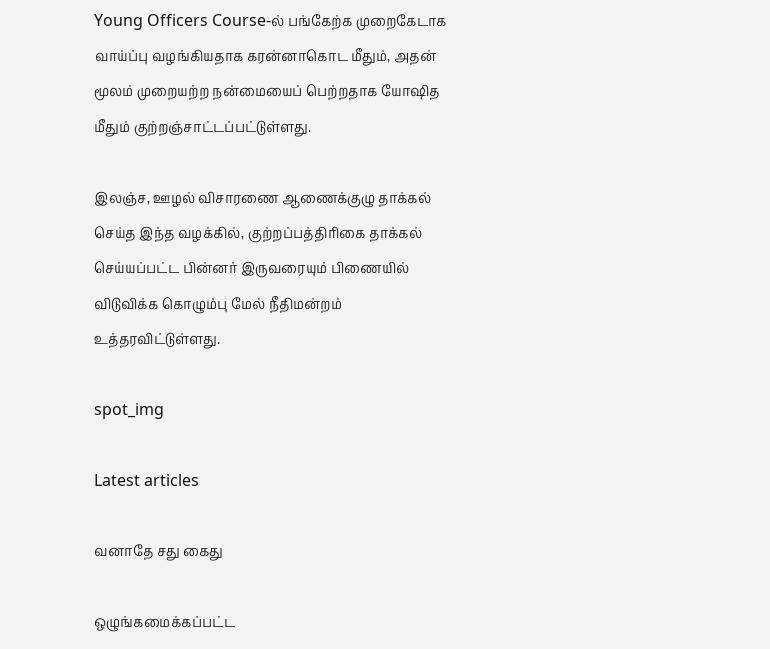Young Officers Course-ல் பங்கேற்க முறைகேடாக வாய்ப்பு வழங்கியதாக கரன்னாகொட மீதும், அதன் மூலம் முறையற்ற நன்மையைப் பெற்றதாக யோஷித மீதும் குற்றஞ்சாட்டப்பட்டுள்ளது.

இலஞ்ச, ஊழல் விசாரணை ஆணைக்குழு தாக்கல் செய்த இந்த வழக்கில், குற்றப்பத்திரிகை தாக்கல் செய்யப்பட்ட பின்னர் இருவரையும் பிணையில் விடுவிக்க கொழும்பு மேல் நீதிமன்றம் உத்தரவிட்டுள்ளது.

spot_img

Latest articles

வனாதே சது கைது

ஒழுங்கமைக்கப்பட்ட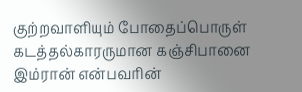குற்றவாளியும் போதைப்பொருள் கடத்தல்காரருமான கஞ்சிபானை இம்ரான் என்பவரின்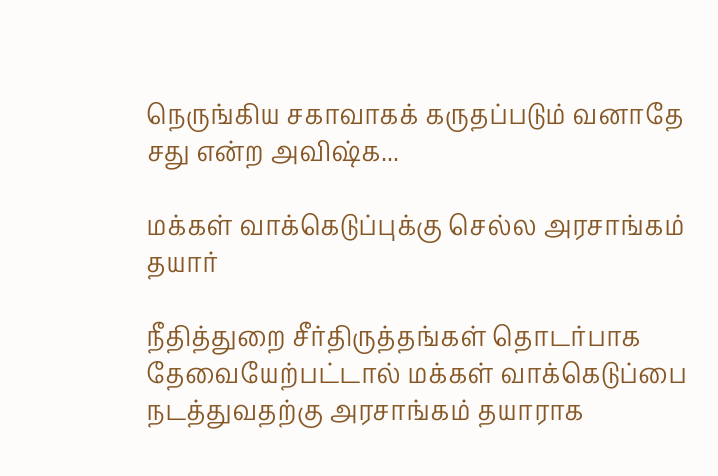நெருங்கிய சகாவாகக் கருதப்படும் வனாதே சது என்ற அவிஷ்க...

மக்கள் வாக்கெடுப்புக்கு செல்ல அரசாங்கம் தயார்

நீதித்துறை சீர்திருத்தங்கள் தொடர்பாக தேவையேற்பட்டால் மக்கள் வாக்கெடுப்பை நடத்துவதற்கு அரசாங்கம் தயாராக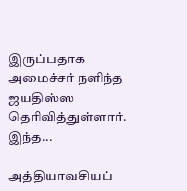இருப்பதாக அமைச்சர் நளிந்த ஜயதிஸ்ஸ தெரிவித்துள்ளார். இந்த...

அத்தியாவசியப்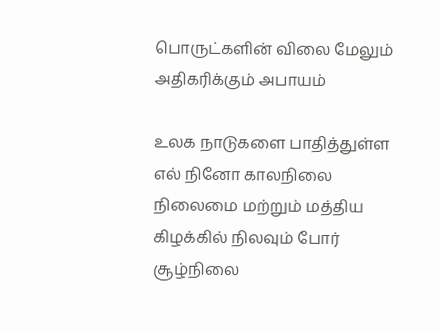பொருட்களின் விலை மேலும் அதிகரிக்கும் அபாயம்

உலக நாடுகளை பாதித்துள்ள எல் நினோ காலநிலை நிலைமை மற்றும் மத்திய கிழக்கில் நிலவும் போர் சூழ்நிலை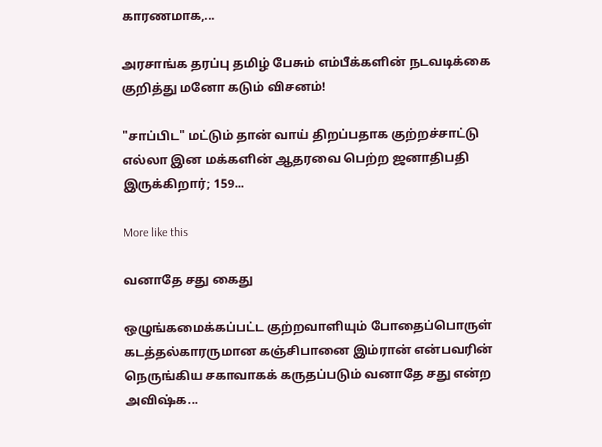காரணமாக,...

அரசாங்க தரப்பு தமிழ் பேசும் எம்பீக்களின் நடவடிக்கை குறித்து மனோ கடும் விசனம்!

"சாப்பிட" மட்டும் தான் வாய் திறப்பதாக குற்றச்சாட்டு எல்லா இன மக்களின் ஆதரவை பெற்ற ஜனாதிபதி இருக்கிறார்; 159...

More like this

வனாதே சது கைது

ஒழுங்கமைக்கப்பட்ட குற்றவாளியும் போதைப்பொருள் கடத்தல்காரருமான கஞ்சிபானை இம்ரான் என்பவரின் நெருங்கிய சகாவாகக் கருதப்படும் வனாதே சது என்ற அவிஷ்க...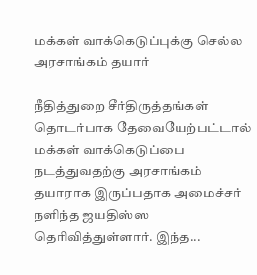மக்கள் வாக்கெடுப்புக்கு செல்ல அரசாங்கம் தயார்

நீதித்துறை சீர்திருத்தங்கள் தொடர்பாக தேவையேற்பட்டால் மக்கள் வாக்கெடுப்பை நடத்துவதற்கு அரசாங்கம் தயாராக இருப்பதாக அமைச்சர் நளிந்த ஜயதிஸ்ஸ தெரிவித்துள்ளார். இந்த...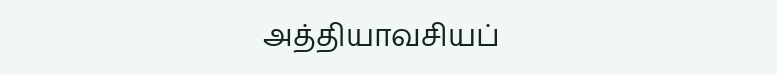அத்தியாவசியப்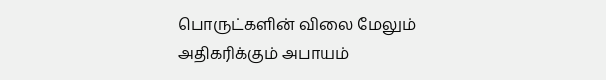பொருட்களின் விலை மேலும் அதிகரிக்கும் அபாயம்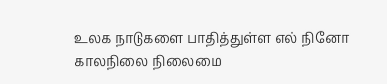உலக நாடுகளை பாதித்துள்ள எல் நினோ காலநிலை நிலைமை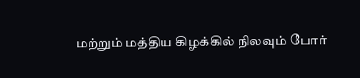மற்றும் மத்திய கிழக்கில் நிலவும் போர்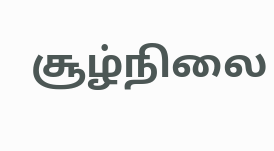சூழ்நிலை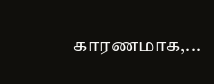காரணமாக,...